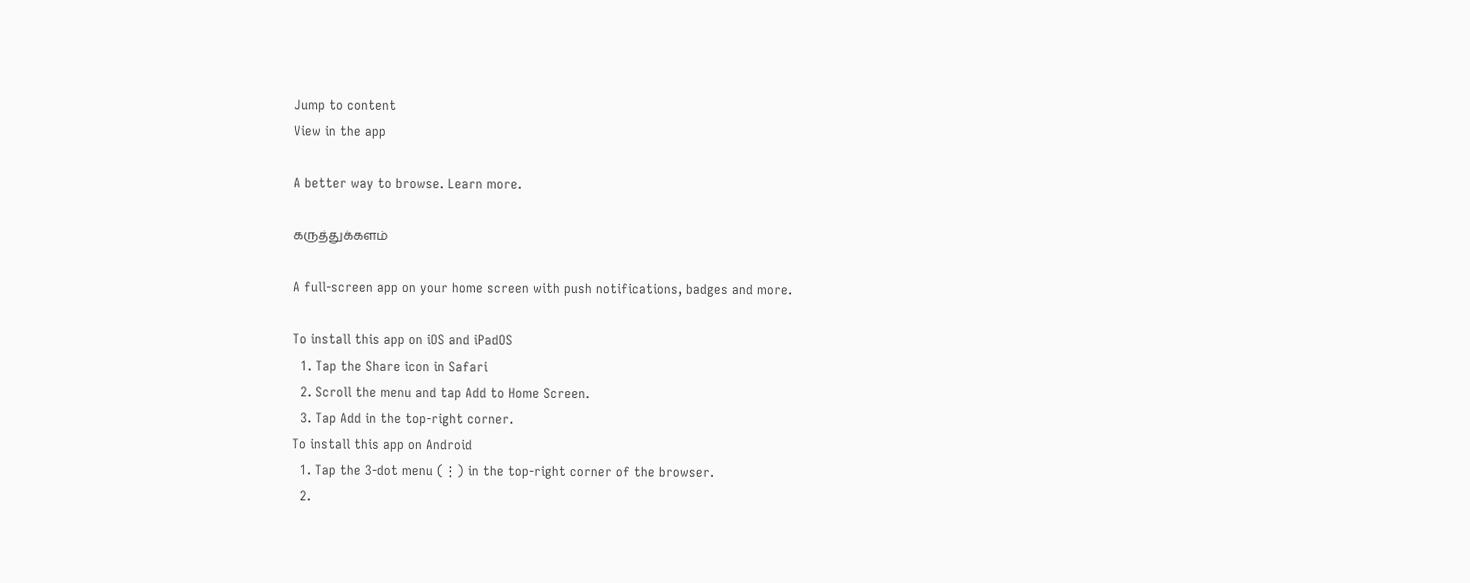Jump to content
View in the app

A better way to browse. Learn more.

கருத்துக்களம்

A full-screen app on your home screen with push notifications, badges and more.

To install this app on iOS and iPadOS
  1. Tap the Share icon in Safari
  2. Scroll the menu and tap Add to Home Screen.
  3. Tap Add in the top-right corner.
To install this app on Android
  1. Tap the 3-dot menu (⋮) in the top-right corner of the browser.
  2.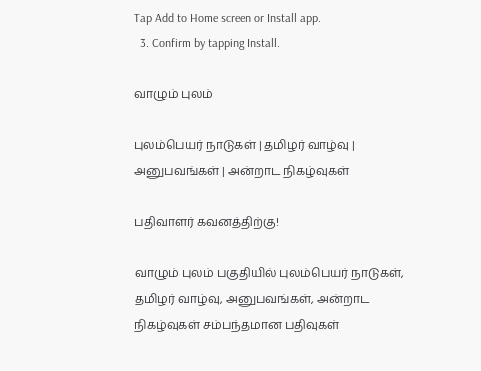Tap Add to Home screen or Install app.
  3. Confirm by tapping Install.

வாழும் புலம்

புலம்பெயர் நாடுகள் | தமிழர் வாழ்வு | அனுபவங்கள் | அன்றாட நிகழ்வுகள்

பதிவாளர் கவனத்திற்கு!

வாழும் புலம் பகுதியில் புலம்பெயர் நாடுகள், தமிழர் வாழ்வு, அனுபவங்கள், அன்றாட நிகழ்வுகள் சம்பந்தமான பதிவுகள்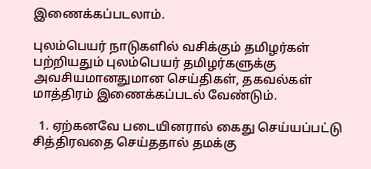இணைக்கப்படலாம்.

புலம்பெயர் நாடுகளில் வசிக்கும் தமிழர்கள் பற்றியதும் புலம்பெயர் தமிழர்களுக்கு அவசியமானதுமான செய்திகள், தகவல்கள் மாத்திரம் இணைக்கப்படல் வேண்டும்.

  1. ஏற்கனவே படையினரால் கைது செய்யப்பட்டு சித்திரவதை செய்ததால் தமக்கு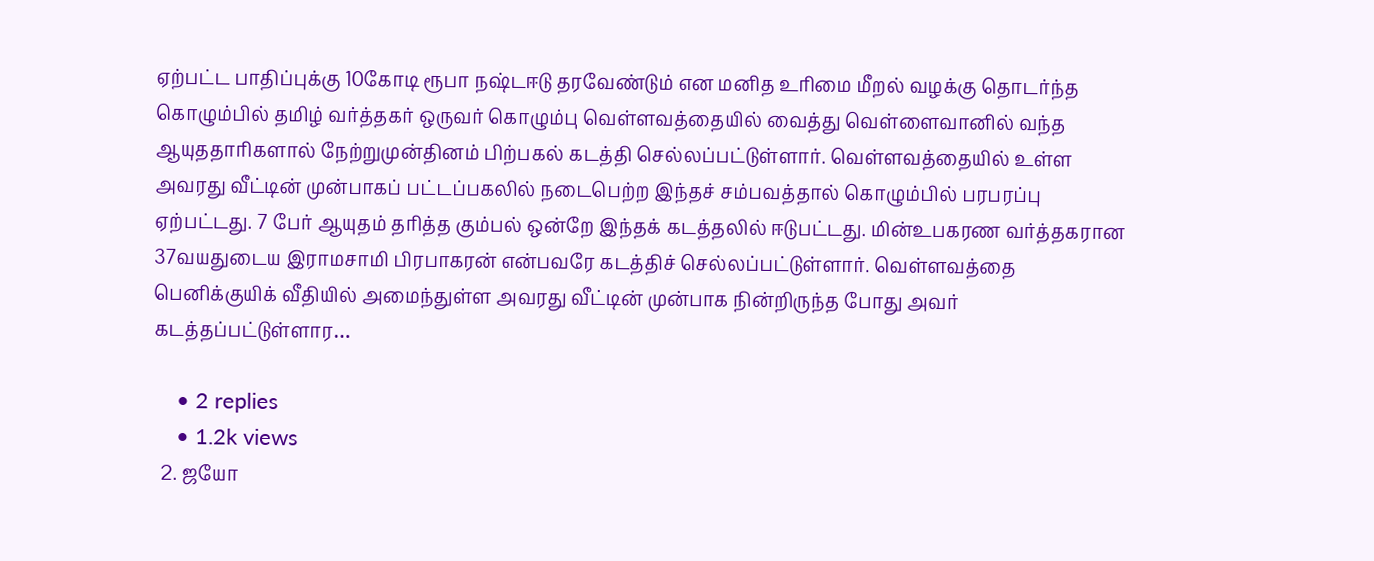ஏற்பட்ட பாதிப்புக்கு 10கோடி ரூபா நஷ்டஈடு தரவேண்டும் என மனித உரிமை மீறல் வழக்கு தொடர்ந்த கொழும்பில் தமிழ் வர்த்தகர் ஒருவர் கொழும்பு வெள்ளவத்தையில் வைத்து வெள்ளைவானில் வந்த ஆயுததாரிகளால் நேற்றுமுன்தினம் பிற்பகல் கடத்தி செல்லப்பட்டுள்ளார். வெள்ளவத்தையில் உள்ள அவரது வீட்டின் முன்பாகப் பட்டப்பகலில் நடைபெற்ற இந்தச் சம்பவத்தால் கொழும்பில் பரபரப்பு ஏற்பட்டது. 7 பேர் ஆயுதம் தரித்த கும்பல் ஒன்றே இந்தக் கடத்தலில் ஈடுபட்டது. மின்உபகரண வர்த்தகரான 37வயதுடைய இராமசாமி பிரபாகரன் என்பவரே கடத்திச் செல்லப்பட்டுள்ளார். வெள்ளவத்தை பெனிக்குயிக் வீதியில் அமைந்துள்ள அவரது வீட்டின் முன்பாக நின்றிருந்த போது அவர் கடத்தப்பட்டுள்ளார…

    • 2 replies
    • 1.2k views
  2. ஜயோ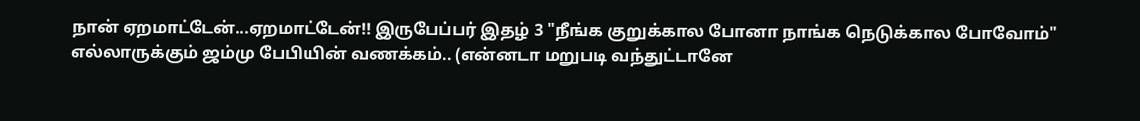நான் ஏறமாட்டேன்...ஏறமாட்டேன்!! இருபேப்பர் இதழ் 3 "நீங்க குறுக்கால போனா நாங்க நெடுக்கால போவோம்" எல்லாருக்கும் ஜம்மு பேபியின் வணக்கம்.. (என்னடா மறுபடி வந்துட்டானே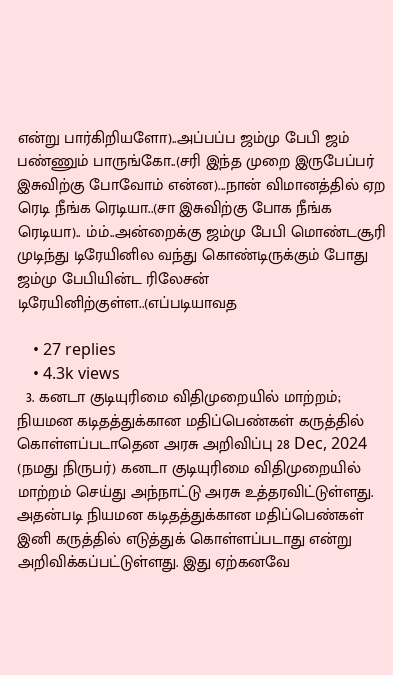என்று பார்கிறியளோ)..அப்பப்ப ஜம்மு பேபி ஜம் பண்ணும் பாருங்கோ..(சரி இந்த முறை இருபேப்பர் இசுவிற்கு போவோம் என்ன)...நான் விமானத்தில் ஏற ரெடி நீங்க ரெடியா..(சா இசுவிற்கு போக நீங்க ரெடியா).. ம்ம்..அன்றைக்கு ஜம்மு பேபி மொண்டசூரி முடிந்து டிரேயினில வந்து கொண்டிருக்கும் போது ஜம்மு பேபியின்ட ரிலேசன் டிரேயினிற்குள்ள..(எப்படியாவத

    • 27 replies
    • 4.3k views
  3. கனடா குடியுரிமை விதிமுறையில் மாற்றம்; நியமன கடிதத்துக்கான மதிப்பெண்கள் கருத்தில் கொள்ளப்படாதென அரசு அறிவிப்பு 28 Dec, 2024 (நமது நிருபர்) கனடா குடியுரிமை விதிமுறையில் மாற்றம் செய்து அந்நாட்டு அரசு உத்தரவிட்டுள்ளது. அதன்படி நியமன கடிதத்துக்கான மதிப்பெண்கள் இனி கருத்தில் எடுத்துக் கொள்ளப்படாது என்று அறிவிக்கப்பட்டுள்ளது. இது ஏற்கனவே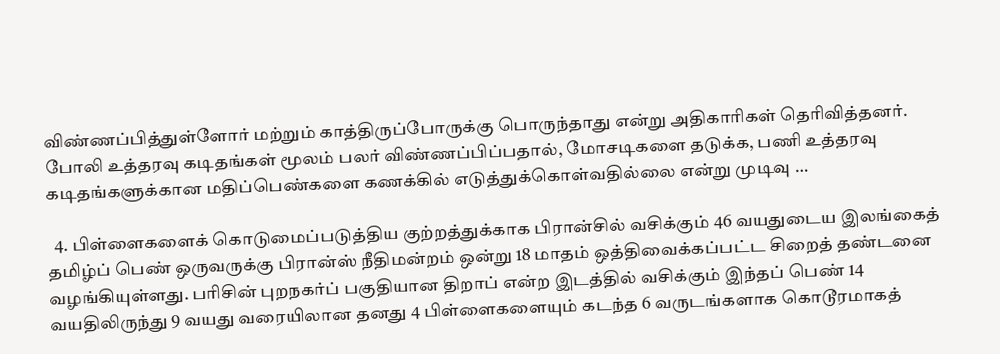விண்ணப்பித்துள்ளோர் மற்றும் காத்திருப்போருக்கு பொருந்தாது என்று அதிகாரிகள் தெரிவித்தனர். போலி உத்தரவு கடிதங்கள் மூலம் பலர் விண்ணப்பிப்பதால், மோசடிகளை தடுக்க, பணி உத்தரவு கடிதங்களுக்கான மதிப்பெண்களை கணக்கில் எடுத்துக்கொள்வதில்லை என்று முடிவு …

  4. பிள்ளைகளைக் கொடுமைப்படுத்திய குற்றத்துக்காக பிரான்சில் வசிக்கும் 46 வயதுடைய இலங்கைத் தமிழ்ப் பெண் ஒருவருக்கு பிரான்ஸ் நீதிமன்றம் ஒன்று 18 மாதம் ஒத்திவைக்கப்பட்ட சிறைத் தண்டனை வழங்கியுள்ளது. பரிசின் புறநகர்ப் பகுதியான திறாப் என்ற இடத்தில் வசிக்கும் இந்தப் பெண் 14 வயதிலிருந்து 9 வயது வரையிலான தனது 4 பிள்ளைகளையும் கடந்த 6 வருடங்களாக கொடூரமாகத்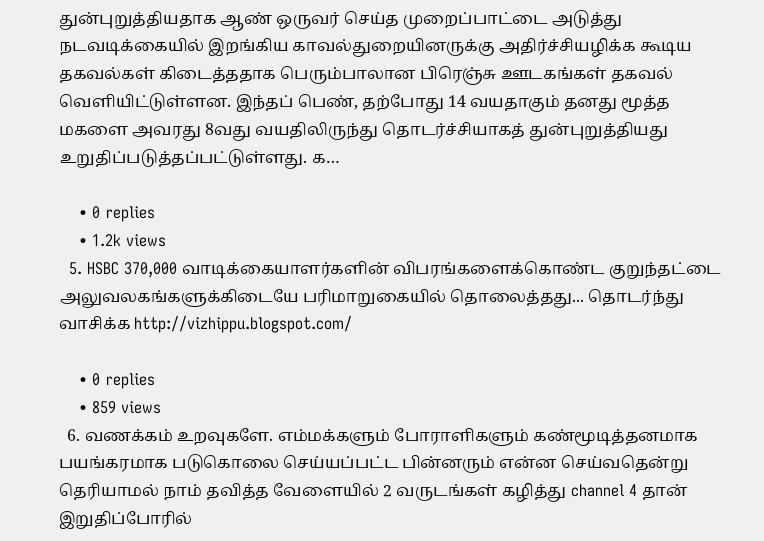துன்புறுத்தியதாக ஆண் ஒருவர் செய்த முறைப்பாட்டை அடுத்து நடவடிக்கையில் இறங்கிய காவல்துறையினருக்கு அதிர்ச்சியழிக்க கூடிய தகவல்கள் கிடைத்ததாக பெரும்பாலான பிரெஞ்சு ஊடகங்கள் தகவல் வெளியிட்டுள்ளன. இந்தப் பெண், தற்போது 14 வயதாகும் தனது மூத்த மகளை அவரது 8வது வயதிலிருந்து தொடர்ச்சியாகத் துன்புறுத்தியது உறுதிப்படுத்தப்பட்டுள்ளது. க…

    • 0 replies
    • 1.2k views
  5. HSBC 370,000 வாடிக்கையாளர்களின் விபரங்களைக்கொண்ட குறுந்தட்டை அலுவலகங்களுக்கிடையே பரிமாறுகையில் தொலைத்தது... தொடர்ந்து வாசிக்க http://vizhippu.blogspot.com/

    • 0 replies
    • 859 views
  6. வணக்கம் உறவுகளே. எம்மக்களும் போராளிகளும் கண்மூடித்தனமாக பயங்கரமாக படுகொலை செய்யப்பட்ட பின்னரும் என்ன செய்வதென்று தெரியாமல் நாம் தவித்த வேளையில் 2 வருடங்கள் கழித்து channel 4 தான் இறுதிப்போரில்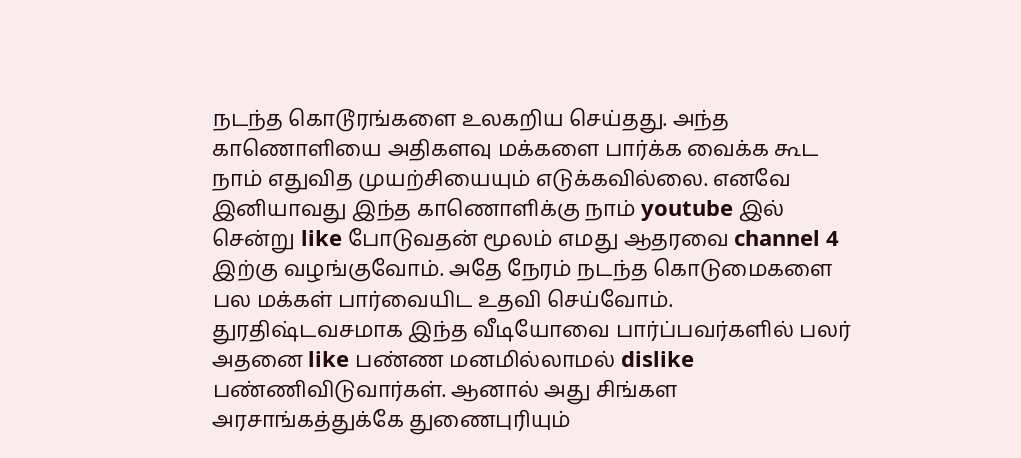நடந்த கொடூரங்களை உலகறிய செய்தது. அந்த காணொளியை அதிகளவு மக்களை பார்க்க வைக்க கூட நாம் எதுவித முயற்சியையும் எடுக்கவில்லை. எனவே இனியாவது இந்த காணொளிக்கு நாம் youtube இல் சென்று like போடுவதன் மூலம் எமது ஆதரவை channel 4 இற்கு வழங்குவோம். அதே நேரம் நடந்த கொடுமைகளை பல மக்கள் பார்வையிட உதவி செய்வோம். துரதிஷ்டவசமாக இந்த வீடியோவை பார்ப்பவர்களில் பலர் அதனை like பண்ண மனமில்லாமல் dislike பண்ணிவிடுவார்கள். ஆனால் அது சிங்கள அரசாங்கத்துக்கே துணைபுரியும்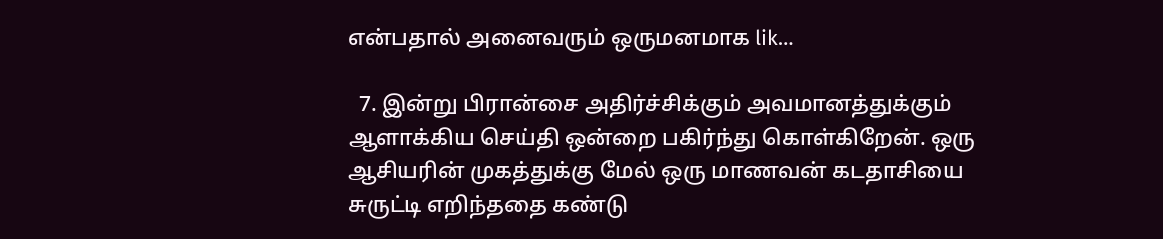என்பதால் அனைவரும் ஒருமனமாக lik…

  7. இன்று பிரான்சை அதிர்ச்சிக்கும் அவமானத்துக்கும் ஆளாக்கிய செய்தி ஒன்றை பகிர்ந்து கொள்கிறேன். ஒரு ஆசியரின் முகத்துக்கு மேல் ஒரு மாணவன் கடதாசியை சுருட்டி எறிந்ததை கண்டு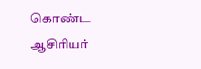கொண்ட ஆசிரியர்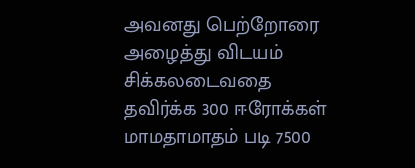அவனது பெற்றோரை அழைத்து விடயம் சிக்கலடைவதை தவிர்க்க 300 ஈரோக்கள் மாமதாமாதம் படி 7500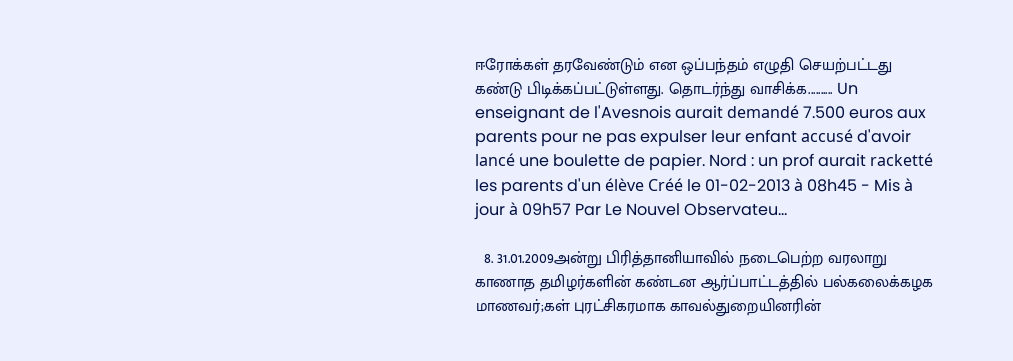ஈரோக்கள் தரவேண்டும் என ஒப்பந்தம் எழுதி செயற்பட்டது கண்டு பிடிக்கப்பட்டுள்ளது. தொடர்ந்து வாசிக்க.......... Un enseignant de l'Avesnois aurait demandé 7.500 euros aux parents pour ne pas expulser leur enfant accusé d'avoir lancé une boulette de papier. Nord : un prof aurait racketté les parents d'un élève Créé le 01-02-2013 à 08h45 - Mis à jour à 09h57 Par Le Nouvel Observateu…

  8. 31.01.2009அன்று பிரித்தானியாவில் நடைபெற்ற வரலாறு காணாத தமிழர்களின் கண்டன ஆர்ப்பாட்டத்தில் பல்கலைக்கழக மாணவர்;கள் புரட்சிகரமாக காவல்துறையினரின்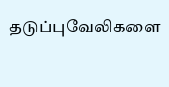தடுப்புவேலிகளை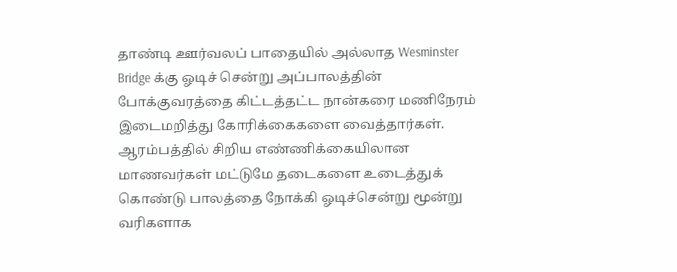தாண்டி ஊர்வலப் பாதையில் அல்லாத Wesminster Bridge க்கு ஓடிச் சென்று அப்பாலத்தின் போக்குவரத்தை கிட்டத்தட்ட நான்கரை மணிநேரம் இடைமறித்து கோரிக்கைகளை வைத்தார்கள். ஆரம்பத்தில் சிறிய எண்ணிக்கையிலான மாணவர்கள் மட்டுமே தடைகளை உடைத்துக் கொண்டு பாலத்தை நோக்கி ஓடிச்சென்று மூன்று வரிகளாக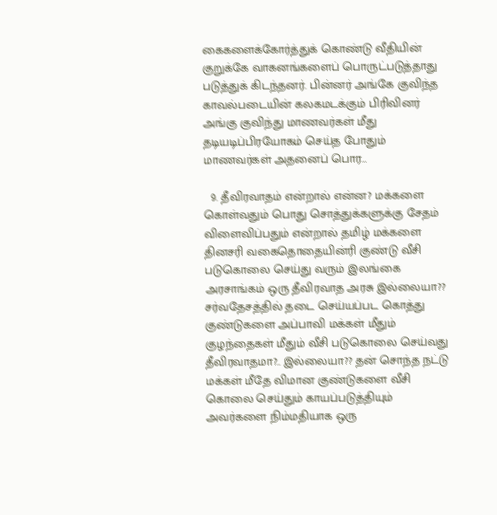கைகளைக்கோர்த்துக் கொண்டு வீதியின் குறுக்கே வாகனங்களைப் பொருட்படுத்தாது படுத்துக் கிடந்தனர். பின்னர் அங்கே குவிந்த காவல்படையின் கலகமடக்கும் பிரிவினர் அங்கு குவிந்து மாணவர்கள் மீது தடியடிப்பிரயோகம் செய்த போதும் மாணவர்கள் அதனைப் பொர…

  9. தீவிரவாதம் என்றால் என்ன? மக்களை கொள்வதும் பொது சொத்துக்களுக்கு சேதம் விளைவிப்பதும் என்றால் தமிழ் மக்களை தினசரி வகைதொதையின்ரி குண்டு வீசி படுகொலை செய்து வரும் இலங்கை அரசாங்கம் ஒரு தீவிரவாத அரசு இல்லையா?? சர்வதேசத்தில் தடை செய்யப்பட கொத்து குண்டுகளை அப்பாவி மக்கள் மீதும் குழந்தைகள் மீதும் வீசி படுகொலை செய்வது தீவிரவாதமா?.. இல்லையா?? தன் சொந்த நட்டு மக்கள் மீதே விமான குண்டுகளை வீசி கொலை செய்தும் காயப்படுத்தியும் அவர்களை நிம்மதியாக ஒரு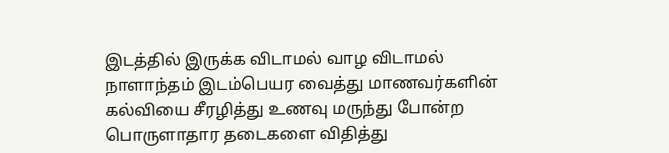இடத்தில் இருக்க விடாமல் வாழ விடாமல் நாளாந்தம் இடம்பெயர வைத்து மாணவர்களின் கல்வியை சீரழித்து உணவு மருந்து போன்ற பொருளாதார தடைகளை விதித்து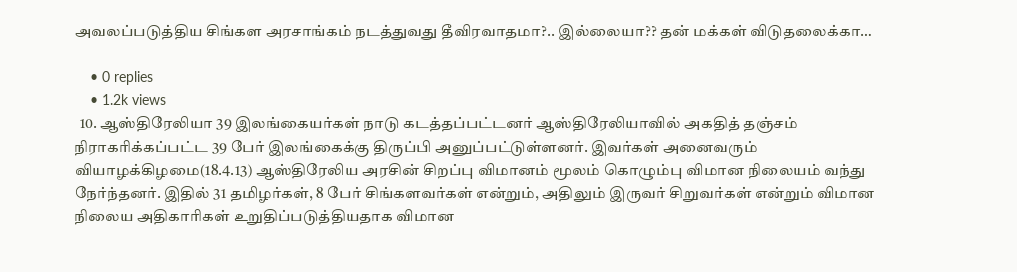அவலப்படுத்திய சிங்கள அரசாங்கம் நடத்துவது தீவிரவாதமா?.. இல்லையா?? தன் மக்கள் விடுதலைக்கா…

    • 0 replies
    • 1.2k views
  10. ஆஸ்திரேலியா 39 இலங்கையர்கள் நாடு கடத்தப்பட்டனர் ஆஸ்திரேலியாவில் அகதித் தஞ்சம் நிராகரிக்கப்பட்ட 39 பேர் இலங்கைக்கு திருப்பி அனுப்பட்டுள்ளனர். இவர்கள் அனைவரும் வியாழக்கிழமை(18.4.13) ஆஸ்திரேலிய அரசின் சிறப்பு விமானம் மூலம் கொழும்பு விமான நிலையம் வந்து நேர்ந்தனர். இதில் 31 தமிழர்கள், 8 பேர் சிங்களவர்கள் என்றும், அதிலும் இருவர் சிறுவர்கள் என்றும் விமான நிலைய அதிகாரிகள் உறுதிப்படுத்தியதாக விமான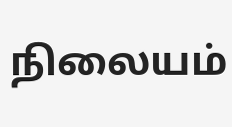நிலையம்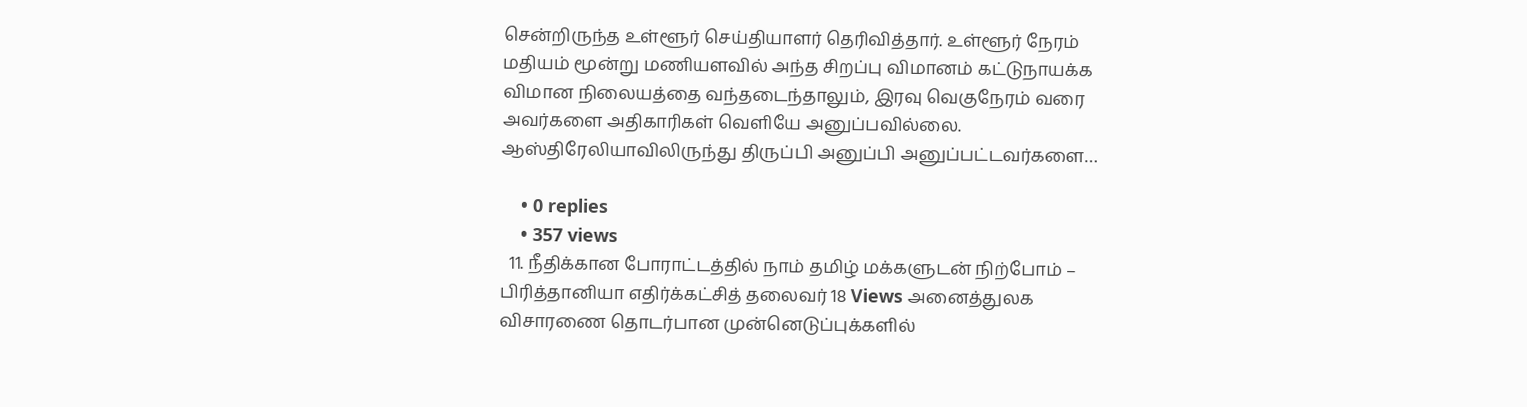சென்றிருந்த உள்ளூர் செய்தியாளர் தெரிவித்தார். உள்ளூர் நேரம் மதியம் மூன்று மணியளவில் அந்த சிறப்பு விமானம் கட்டுநாயக்க விமான நிலையத்தை வந்தடைந்தாலும், இரவு வெகுநேரம் வரை அவர்களை அதிகாரிகள் வெளியே அனுப்பவில்லை. ஆஸ்திரேலியாவிலிருந்து திருப்பி அனுப்பி அனுப்பட்டவர்களை…

    • 0 replies
    • 357 views
  11. நீதிக்கான போராட்டத்தில் நாம் தமிழ் மக்களுடன் நிற்போம் – பிரித்தானியா எதிர்க்கட்சித் தலைவர் 18 Views அனைத்துலக விசாரணை தொடர்பான முன்னெடுப்புக்களில்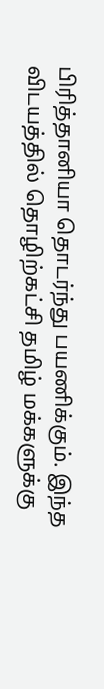பிரித்தானியா தொடர்ந்து பயணிக்கும். இந்த விடயத்தில் தொழிற்கட்சி தமிழ் மக்களுக்கு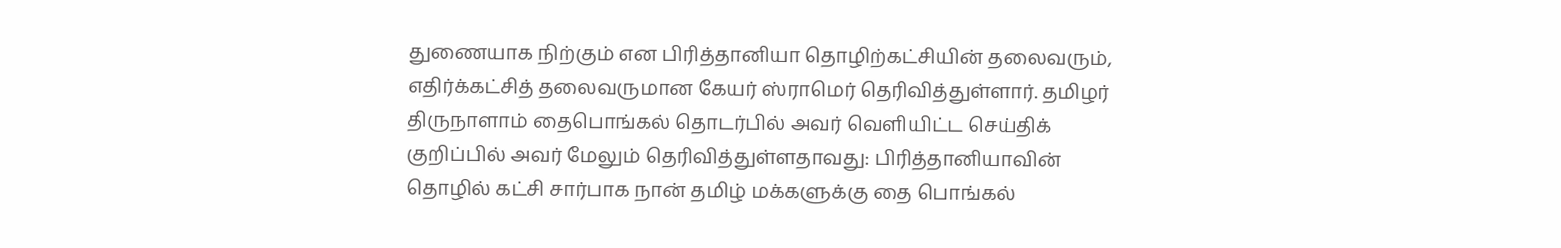துணையாக நிற்கும் என பிரித்தானியா தொழிற்கட்சியின் தலைவரும், எதிர்க்கட்சித் தலைவருமான கேயர் ஸ்ராமெர் தெரிவித்துள்ளார். தமிழர் திருநாளாம் தைபொங்கல் தொடர்பில் அவர் வெளியிட்ட செய்திக் குறிப்பில் அவர் மேலும் தெரிவித்துள்ளதாவது: பிரித்தானியாவின் தொழில் கட்சி சார்பாக நான் தமிழ் மக்களுக்கு தை பொங்கல்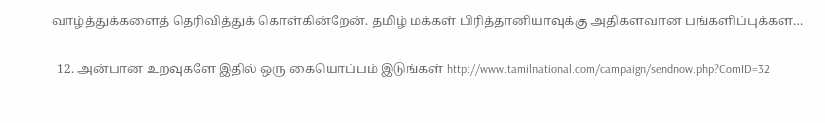வாழ்த்துக்களைத் தெரிவித்துக் கொள்கின்றேன். தமிழ் மக்கள் பிரித்தானியாவுக்கு அதிகளவான பங்களிப்புக்கள…

  12. அன்பான உறவுகளே இதில் ஒரு கையொப்பம் இடுங்கள் http://www.tamilnational.com/campaign/sendnow.php?ComID=32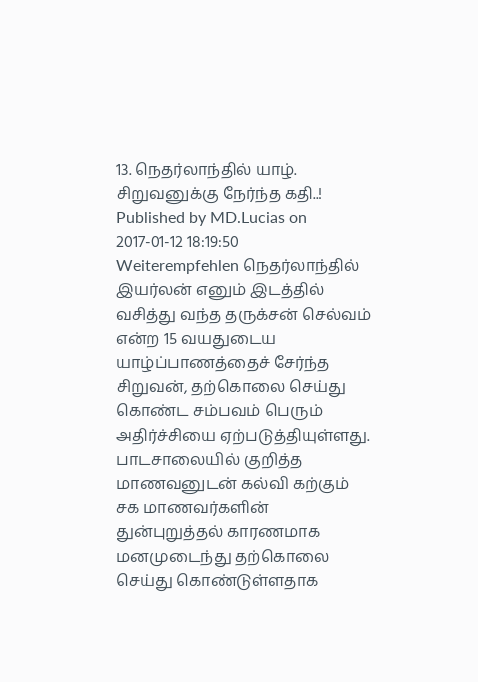13. நெதர்லாந்தில் யாழ். சிறுவனுக்கு நேர்ந்த கதி..! Published by MD.Lucias on 2017-01-12 18:19:50 Weiterempfehlen நெத‌ர்லாந்தில் இயர்லன் எனும் இட‌த்தில் வசித்து வந்த த‌ருக்ச‌ன் செல்வ‌ம் என்ற‌ 15 வ‌ய‌துடைய யாழ்ப்பாணத்தைச் சேர்ந்த சிறுவ‌ன், த‌ற்கொலை செய்து கொண்ட சம்பவம் பெரும் அதிர்ச்சியை ஏற்படுத்தியுள்ளது. பாட‌சாலையில் குறித்த மாணவனுடன் கல்வி கற்கும் ச‌க‌ மாண‌வ‌ர்க‌ளின் துன்புறுத்த‌ல் கார‌ண‌மாக‌ ம‌ன‌முடைந்து தற்கொலை செய்து கொண்டுள்ளதாக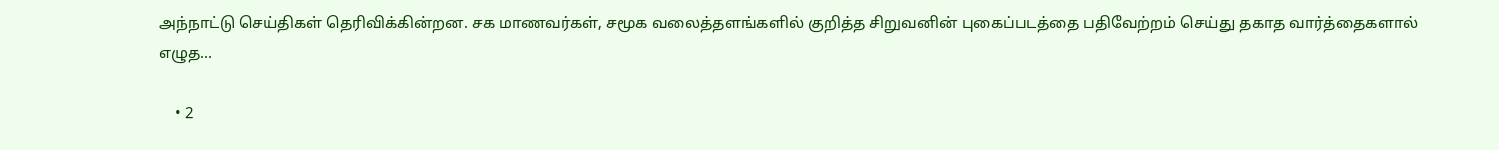அந்நாட்டு செய்திகள் தெரிவிக்கின்றன. ச‌க‌ மாண‌வ‌ர்க‌ள், சமூக வலைத்தளங்களில் குறித்த சிறுவனின் புகைப்படத்தை பதிவேற்றம் செய்து தகாத வார்த்தைகளால் எழுத…

    • 2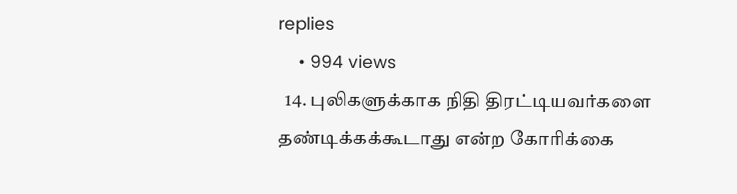replies
    • 994 views
  14. புலிகளுக்காக நிதி திரட்டியவர்களை தண்டிக்கக்கூடாது என்ற கோரிக்கை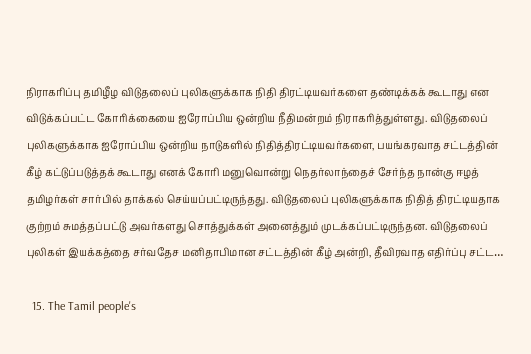நிராகரிப்பு தமிழீழ விடுதலைப் புலிகளுக்காக நிதி திரட்டியவர்களை தண்டிக்கக் கூடாது என விடுக்கப்பட்ட கோரிக்கையை ஐரோப்பிய ஒன்றிய நீதிமன்றம் நிராகரித்துள்ளது. விடுதலைப் புலிகளுக்காக ஐரோப்பிய ஒன்றிய நாடுகளில் நிதித்திரட்டியவர்களை, பயங்கரவாத சட்டத்தின் கீழ் கட்டுப்படுத்தக் கூடாது எனக் கோரி மனுவொன்று நெதர்லாந்தைச் சேர்ந்த நான்கு ஈழத் தமிழர்கள் சார்பில் தாக்கல் செய்யப்பட்டிருந்தது. விடுதலைப் புலிகளுக்காக நிதித் திரட்டியதாக குற்றம் சுமத்தப்பட்டு அவர்களது சொத்துக்கள் அனைத்தும் முடக்கப்பட்டிருந்தன. விடுதலைப் புலிகள் இயக்கத்தை சர்வதேச மனிதாபிமான சட்டத்தின் கீழ் அன்றி, தீவிரவாத எதிர்ப்பு சட்ட…

  15. The Tamil people's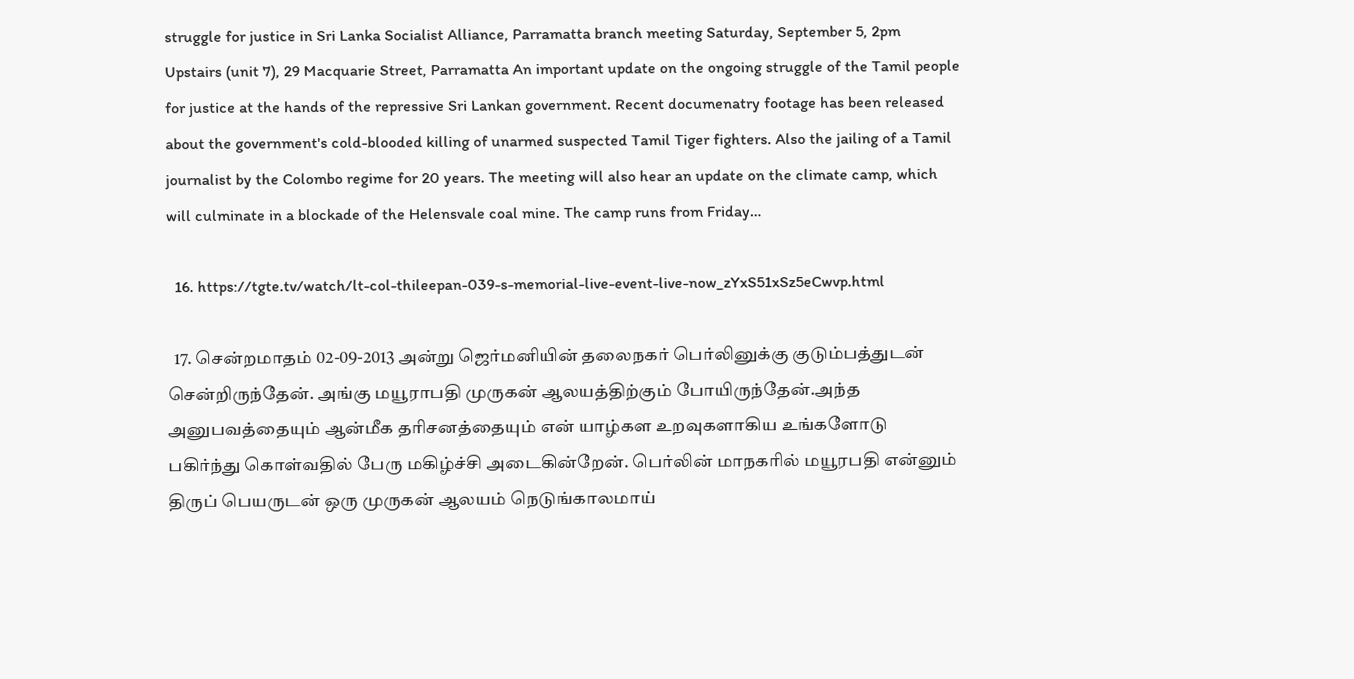struggle for justice in Sri Lanka Socialist Alliance, Parramatta branch meeting Saturday, September 5, 2pm Upstairs (unit 7), 29 Macquarie Street, Parramatta An important update on the ongoing struggle of the Tamil people for justice at the hands of the repressive Sri Lankan government. Recent documenatry footage has been released about the government's cold-blooded killing of unarmed suspected Tamil Tiger fighters. Also the jailing of a Tamil journalist by the Colombo regime for 20 years. The meeting will also hear an update on the climate camp, which will culminate in a blockade of the Helensvale coal mine. The camp runs from Friday…

  16. https://tgte.tv/watch/lt-col-thileepan-039-s-memorial-live-event-live-now_zYxS51xSz5eCwvp.html

  17. சென்றமாதம் 02-09-2013 அன்று ஜெர்மனியின் தலைநகர் பெர்லினுக்கு குடும்பத்துடன் சென்றிருந்தேன். அங்கு மயூராபதி முருகன் ஆலயத்திற்கும் போயிருந்தேன்.அந்த அனுபவத்தையும் ஆன்மீக தரிசனத்தையும் என் யாழ்கள உறவுகளாகிய உங்களோடு பகிர்ந்து கொள்வதில் பேரு மகிழ்ச்சி அடைகின்றேன். பெர்லின் மாநகரில் மயூரபதி என்னும் திருப் பெயருடன் ஒரு முருகன் ஆலயம் நெடுங்காலமாய்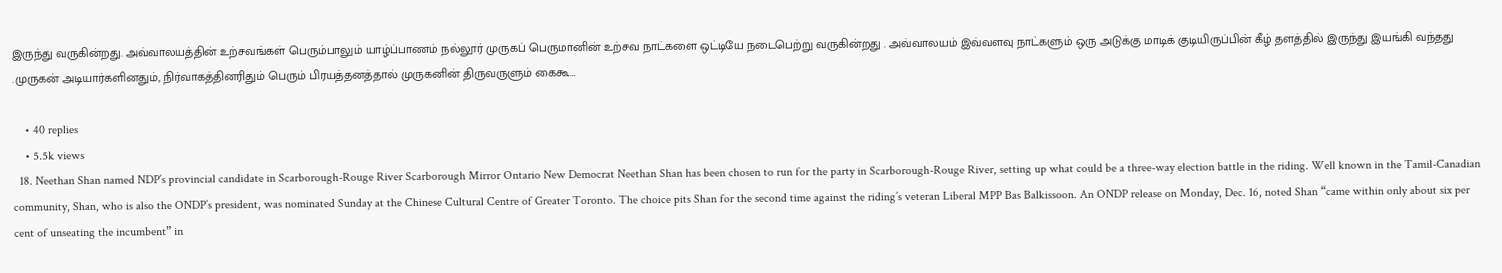இருந்து வருகின்றது. அவ்வாலயத்தின் உற்சவங்கள் பெரும்பாலும் யாழ்ப்பாணம் நல்லூர் முருகப் பெருமானின் உற்சவ நாட்களை ஒட்டியே நடைபெற்று வருகின்றது . அவ்வாலயம் இவ்வளவு நாட்களும் ஒரு அடுக்கு மாடிக் குடியிருப்பின் கீழ் தளத்தில் இருந்து இயங்கி வந்தது .முருகன் அடியார்களினதும், நிர்வாகத்தினரிதும் பெரும் பிரயத்தனத்தால் முருகனின் திருவருளும் கைகூ…

    • 40 replies
    • 5.5k views
  18. Neethan Shan named NDP’s provincial candidate in Scarborough-Rouge River Scarborough Mirror Ontario New Democrat Neethan Shan has been chosen to run for the party in Scarborough-Rouge River, setting up what could be a three-way election battle in the riding. Well known in the Tamil-Canadian community, Shan, who is also the ONDP’s president, was nominated Sunday at the Chinese Cultural Centre of Greater Toronto. The choice pits Shan for the second time against the riding’s veteran Liberal MPP Bas Balkissoon. An ONDP release on Monday, Dec. 16, noted Shan “came within only about six per cent of unseating the incumbent” in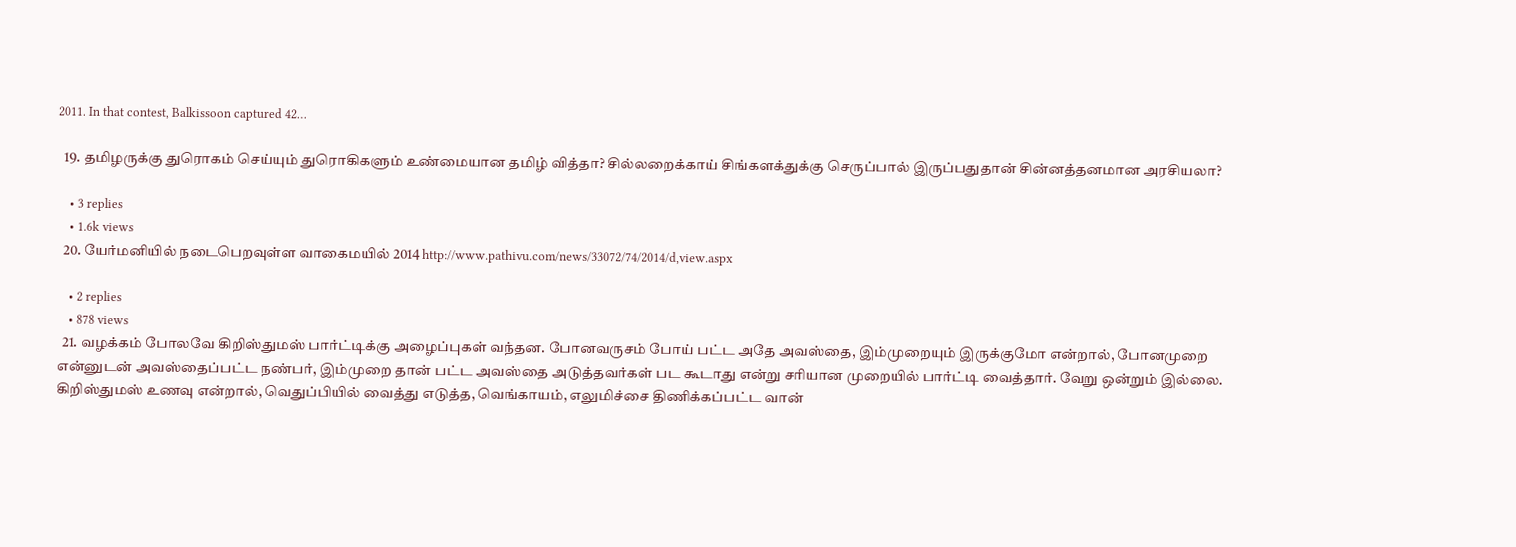2011. In that contest, Balkissoon captured 42…

  19. தமிழருக்கு துரொகம் செய்யும் துரொகிகளும் உண்மையான தமிழ் வித்தா? சில்லறைக்காய் சிங்களக்துக்கு செருப்பால் இருப்பதுதான் சின்னத்தனமான அரசியலா?

    • 3 replies
    • 1.6k views
  20. யேர்மனியில் நடைபெறவுள்ள வாகைமயில் 2014 http://www.pathivu.com/news/33072/74/2014/d,view.aspx

    • 2 replies
    • 878 views
  21. வழக்கம் போலவே கிறிஸ்துமஸ் பார்ட்டிக்கு அழைப்புகள் வந்தன. போனவருசம் போய் பட்ட அதே அவஸ்தை, இம்முறையும் இருக்குமோ என்றால், போனமுறை என்னுடன் அவஸ்தைப்பட்ட நண்பர், இம்முறை தான் பட்ட அவஸ்தை அடுத்தவர்கள் பட கூடாது என்று சரியான முறையில் பார்ட்டி வைத்தார். வேறு ஒன்றும் இல்லை. கிறிஸ்துமஸ் உணவு என்றால், வெதுப்பியில் வைத்து எடுத்த, வெங்காயம், எலுமிச்சை திணிக்கப்பட்ட வான்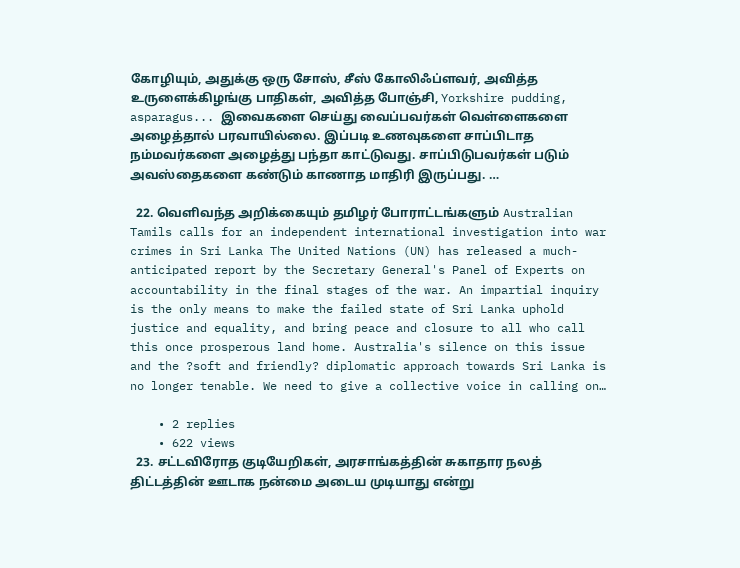கோழியும், அதுக்கு ஒரு சோஸ், சீஸ் கோலிஃப்ளவர், அவித்த உருளைக்கிழங்கு பாதிகள், அவித்த போஞ்சி, Yorkshire pudding, asparagus... இவைகளை செய்து வைப்பவர்கள் வெள்ளைகளை அழைத்தால் பரவாயில்லை. இப்படி உணவுகளை சாப்பிடாத நம்மவர்களை அழைத்து பந்தா காட்டுவது. சாப்பிடுபவர்கள் படும் அவஸ்தைகளை கண்டும் காணாத மாதிரி இருப்பது. …

  22. வெளிவந்த அறிக்கையும் தமிழர் போராட்டங்களும் Australian Tamils calls for an independent international investigation into war crimes in Sri Lanka The United Nations (UN) has released a much-anticipated report by the Secretary General's Panel of Experts on accountability in the final stages of the war. An impartial inquiry is the only means to make the failed state of Sri Lanka uphold justice and equality, and bring peace and closure to all who call this once prosperous land home. Australia's silence on this issue and the ?soft and friendly? diplomatic approach towards Sri Lanka is no longer tenable. We need to give a collective voice in calling on…

    • 2 replies
    • 622 views
  23. சட்டவிரோத குடியேறிகள், அரசாங்கத்தின் சுகாதார நலத் திட்டத்தின் ஊடாக நன்மை அடைய முடியாது என்று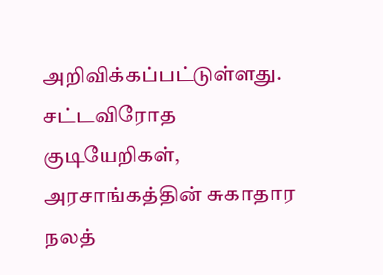அறிவிக்கப்பட்டுள்ளது. சட்டவிரோத குடியேறிகள், அரசாங்கத்தின் சுகாதார நலத்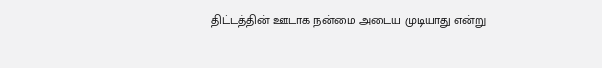திட்டத்தின் ஊடாக நன்மை அடைய முடியாது என்று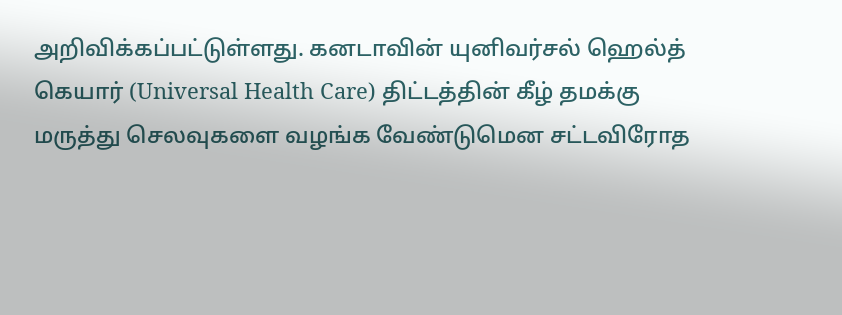அறிவிக்கப்பட்டுள்ளது. கனடாவின் யுனிவர்சல் ஹெல்த் கெயார் (Universal Health Care) திட்டத்தின் கீழ் தமக்கு மருத்து செலவுகளை வழங்க வேண்டுமென சட்டவிரோத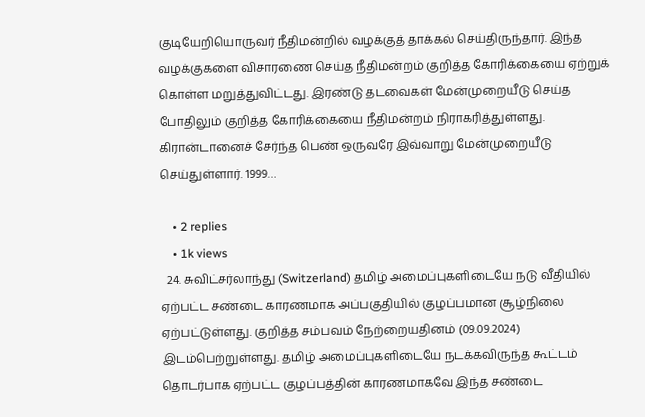குடியேறியொருவர் நீதிமன்றில் வழக்குத் தாக்கல் செய்திருந்தார். இந்த வழக்குகளை விசாரணை செய்த நீதிமன்றம் குறித்த கோரிக்கையை ஏற்றுக் கொள்ள மறுத்துவிட்டது. இரண்டு தடவைகள் மேன்முறையீடு செய்த போதிலும் குறித்த கோரிக்கையை நீதிமன்றம் நிராகரித்துள்ளது. கிரான்டானைச் சேர்ந்த பெண் ஒருவரே இவ்வாறு மேன்முறையீடு செய்துள்ளார். 1999…

    • 2 replies
    • 1k views
  24. சுவிட்சர்லாந்து (Switzerland) தமிழ் அமைப்புகளிடையே நடு வீதியில் ஏற்பட்ட சண்டை காரணமாக அப்பகுதியில் குழப்பமான சூழ்நிலை ஏற்பட்டுள்ளது. குறித்த சம்பவம் நேற்றையதினம் (09.09.2024) இடம்பெற்றுள்ளது. தமிழ் அமைப்புகளிடையே நடக்கவிருந்த கூட்டம் தொடர்பாக ஏற்பட்ட குழப்பத்தின் காரணமாகவே இந்த சண்டை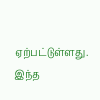ஏற்பட்டுள்ளது. இந்த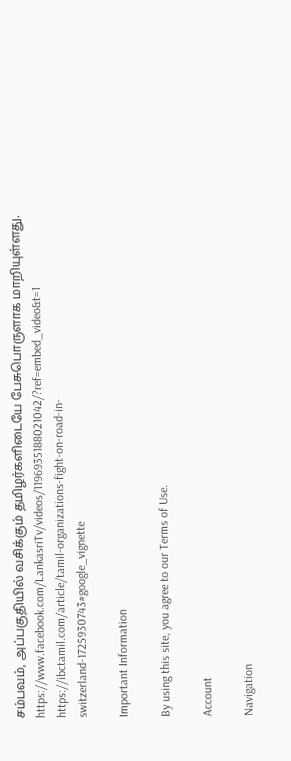சம்பவம், அப்பகுதியில் வசிக்கும் தமிழர்களிடையே பேசுபொருளாக மாறியுள்ளது. https://www.facebook.com/LankasriTv/videos/1196935188021042/?ref=embed_video&t=1 https://ibctamil.com/article/tamil-organizations-fight-on-road-in-switzerland-1725930743#google_vignette

Important Information

By using this site, you agree to our Terms of Use.

Account

Navigation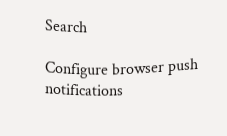Search

Configure browser push notifications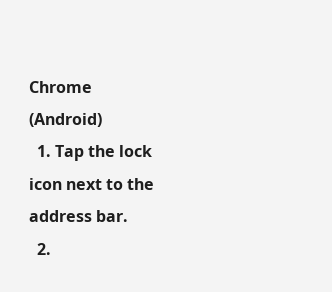Chrome (Android)
  1. Tap the lock icon next to the address bar.
  2.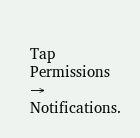Tap Permissions → Notifications.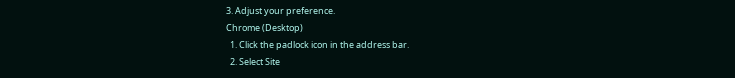3. Adjust your preference.
Chrome (Desktop)
  1. Click the padlock icon in the address bar.
  2. Select Site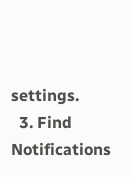settings.
  3. Find Notifications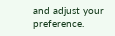and adjust your preference.